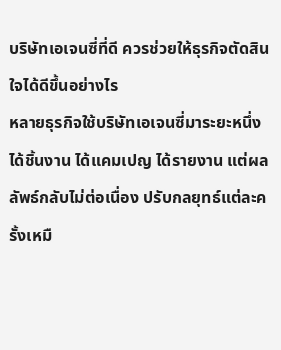บริษัทเอเจนซี่ที่ดี ควรช่วยให้ธุรกิจตัดสินใจได้ดีขึ้นอย่างไร
หลายธุรกิจใช้บริษัทเอเจนซี่มาระยะหนึ่ง ได้ชิ้นงาน ได้แคมเปญ ได้รายงาน แต่ผลลัพธ์กลับไม่ต่อเนื่อง ปรับกลยุทธ์แต่ละครั้งเหมื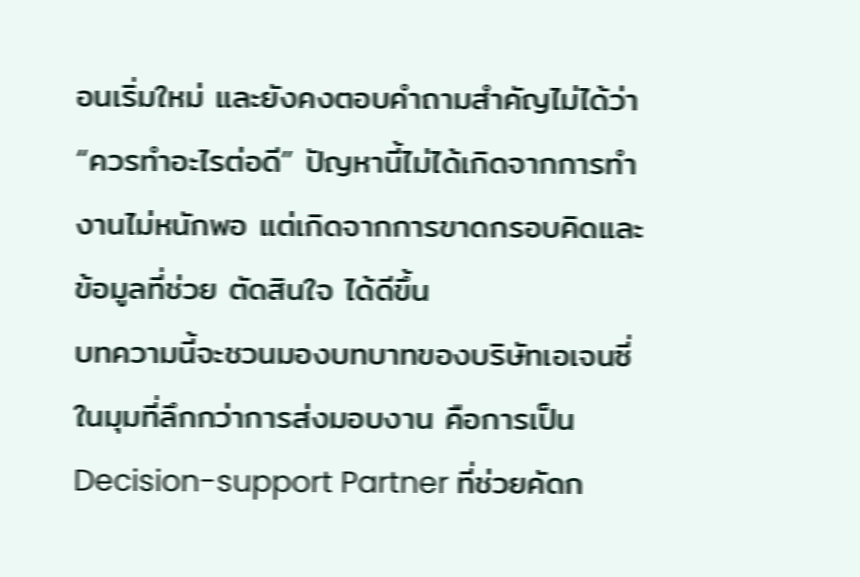อนเริ่มใหม่ และยังคงตอบคำถามสำคัญไม่ได้ว่า “ควรทำอะไรต่อดี” ปัญหานี้ไม่ได้เกิดจากการทำงานไม่หนักพอ แต่เกิดจากการขาดกรอบคิดและข้อมูลที่ช่วย ตัดสินใจ ได้ดีขึ้น
บทความนี้จะชวนมองบทบาทของบริษัทเอเจนซี่ในมุมที่ลึกกว่าการส่งมอบงาน คือการเป็น Decision-support Partner ที่ช่วยคัดก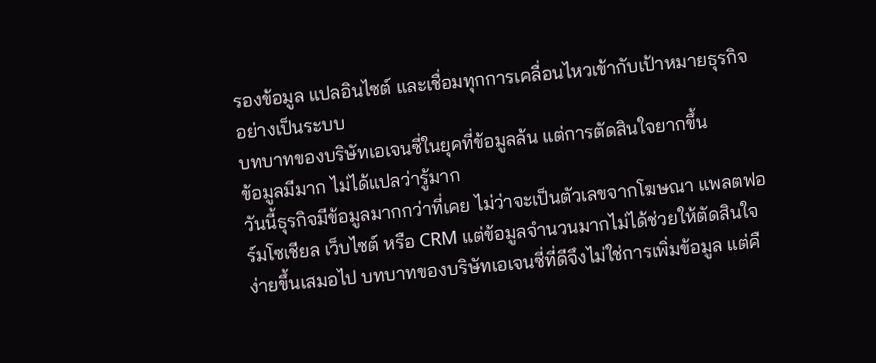รองข้อมูล แปลอินไซต์ และเชื่อมทุกการเคลื่อนไหวเข้ากับเป้าหมายธุรกิจอย่างเป็นระบบ
บทบาทของบริษัทเอเจนซี่ในยุคที่ข้อมูลล้น แต่การตัดสินใจยากขึ้น
ข้อมูลมีมาก ไม่ได้แปลว่ารู้มาก
วันนี้ธุรกิจมีข้อมูลมากกว่าที่เคย ไม่ว่าจะเป็นตัวเลขจากโฆษณา แพลตฟอร์มโซเชียล เว็บไซต์ หรือ CRM แต่ข้อมูลจำนวนมากไม่ได้ช่วยให้ตัดสินใจง่ายขึ้นเสมอไป บทบาทของบริษัทเอเจนซี่ที่ดีจึงไม่ใช่การเพิ่มข้อมูล แต่คื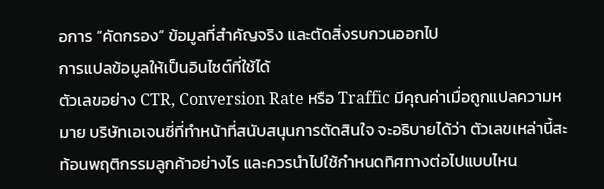อการ “คัดกรอง” ข้อมูลที่สำคัญจริง และตัดสิ่งรบกวนออกไป
การแปลข้อมูลให้เป็นอินไซต์ที่ใช้ได้
ตัวเลขอย่าง CTR, Conversion Rate หรือ Traffic มีคุณค่าเมื่อถูกแปลความหมาย บริษัทเอเจนซี่ที่ทำหน้าที่สนับสนุนการตัดสินใจ จะอธิบายได้ว่า ตัวเลขเหล่านี้สะท้อนพฤติกรรมลูกค้าอย่างไร และควรนำไปใช้กำหนดทิศทางต่อไปแบบไหน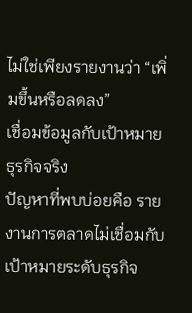ไม่ใช่เพียงรายงานว่า “เพิ่มขึ้นหรือลดลง”
เชื่อมข้อมูลกับเป้าหมายธุรกิจจริง
ปัญหาที่พบบ่อยคือ รายงานการตลาดไม่เชื่อมกับเป้าหมายระดับธุรกิจ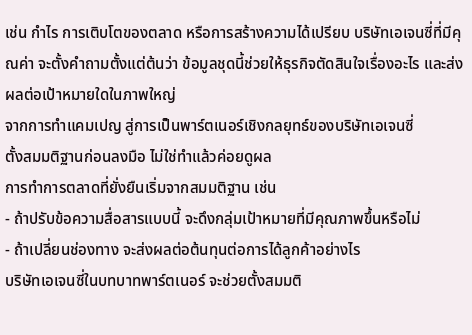เช่น กำไร การเติบโตของตลาด หรือการสร้างความได้เปรียบ บริษัทเอเจนซี่ที่มีคุณค่า จะตั้งคำถามตั้งแต่ต้นว่า ข้อมูลชุดนี้ช่วยให้ธุรกิจตัดสินใจเรื่องอะไร และส่งผลต่อเป้าหมายใดในภาพใหญ่
จากการทำแคมเปญ สู่การเป็นพาร์ตเนอร์เชิงกลยุทธ์ของบริษัทเอเจนซี่
ตั้งสมมติฐานก่อนลงมือ ไม่ใช่ทำแล้วค่อยดูผล
การทำการตลาดที่ยั่งยืนเริ่มจากสมมติฐาน เช่น
- ถ้าปรับข้อความสื่อสารแบบนี้ จะดึงกลุ่มเป้าหมายที่มีคุณภาพขึ้นหรือไม่
- ถ้าเปลี่ยนช่องทาง จะส่งผลต่อต้นทุนต่อการได้ลูกค้าอย่างไร
บริษัทเอเจนซี่ในบทบาทพาร์ตเนอร์ จะช่วยตั้งสมมติ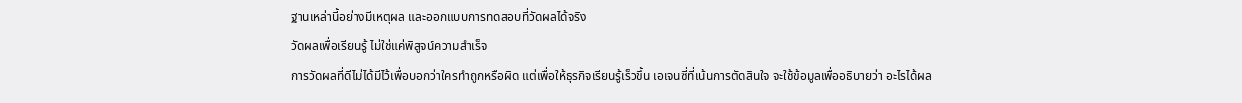ฐานเหล่านี้อย่างมีเหตุผล และออกแบบการทดสอบที่วัดผลได้จริง
วัดผลเพื่อเรียนรู้ ไม่ใช่แค่พิสูจน์ความสำเร็จ
การวัดผลที่ดีไม่ได้มีไว้เพื่อบอกว่าใครทำถูกหรือผิด แต่เพื่อให้ธุรกิจเรียนรู้เร็วขึ้น เอเจนซี่ที่เน้นการตัดสินใจ จะใช้ข้อมูลเพื่ออธิบายว่า อะไรได้ผล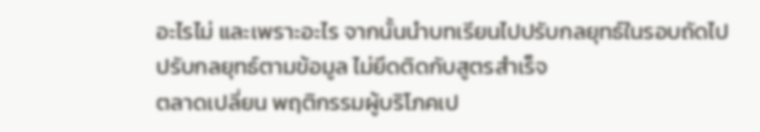อะไรไม่ และเพราะอะไร จากนั้นนำบทเรียนไปปรับกลยุทธ์ในรอบถัดไป
ปรับกลยุทธ์ตามข้อมูล ไม่ยึดติดกับสูตรสำเร็จ
ตลาดเปลี่ยน พฤติกรรมผู้บริโภคเป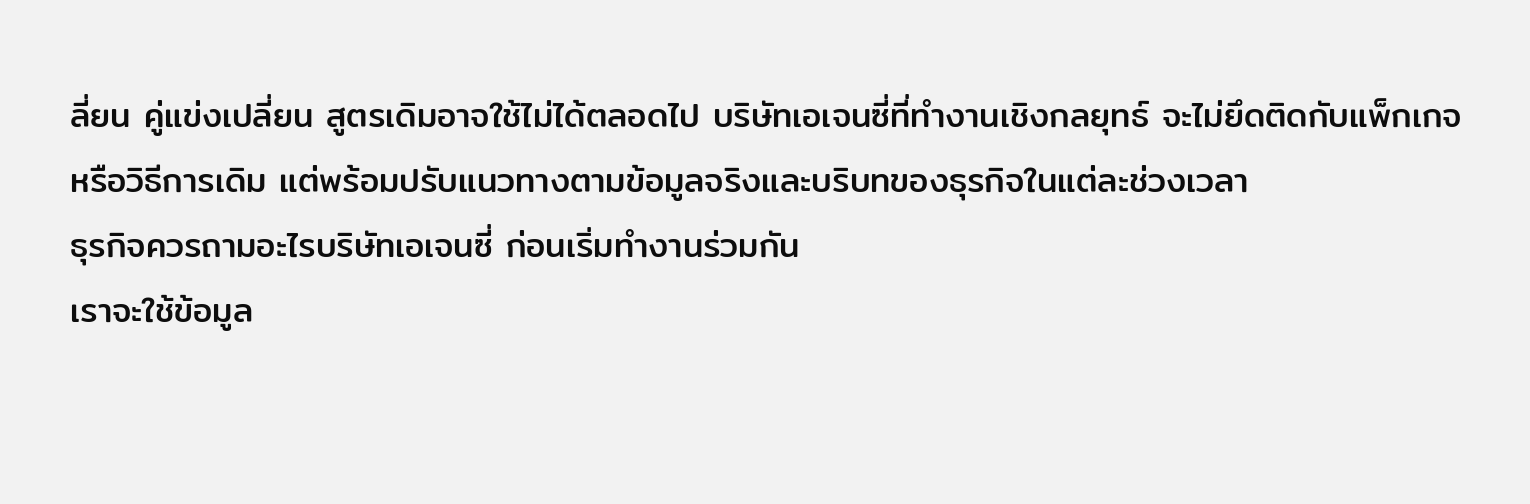ลี่ยน คู่แข่งเปลี่ยน สูตรเดิมอาจใช้ไม่ได้ตลอดไป บริษัทเอเจนซี่ที่ทำงานเชิงกลยุทธ์ จะไม่ยึดติดกับแพ็กเกจหรือวิธีการเดิม แต่พร้อมปรับแนวทางตามข้อมูลจริงและบริบทของธุรกิจในแต่ละช่วงเวลา
ธุรกิจควรถามอะไรบริษัทเอเจนซี่ ก่อนเริ่มทำงานร่วมกัน
เราจะใช้ข้อมูล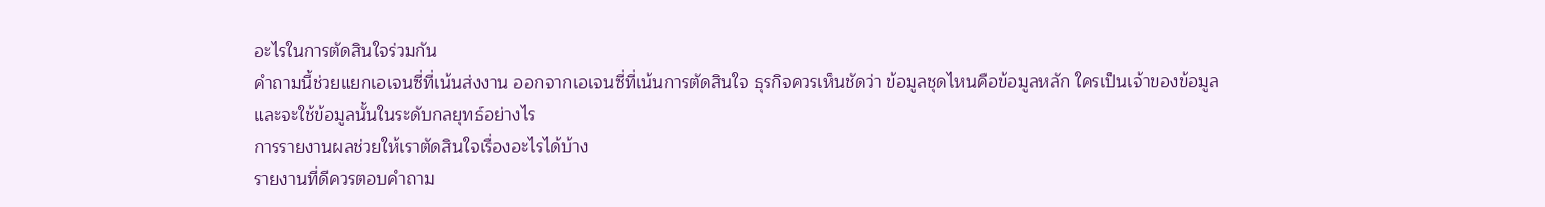อะไรในการตัดสินใจร่วมกัน
คำถามนี้ช่วยแยกเอเจนซี่ที่เน้นส่งงาน ออกจากเอเจนซี่ที่เน้นการตัดสินใจ ธุรกิจควรเห็นชัดว่า ข้อมูลชุดไหนคือข้อมูลหลัก ใครเป็นเจ้าของข้อมูล และจะใช้ข้อมูลนั้นในระดับกลยุทธ์อย่างไร
การรายงานผลช่วยให้เราตัดสินใจเรื่องอะไรได้บ้าง
รายงานที่ดีควรตอบคำถาม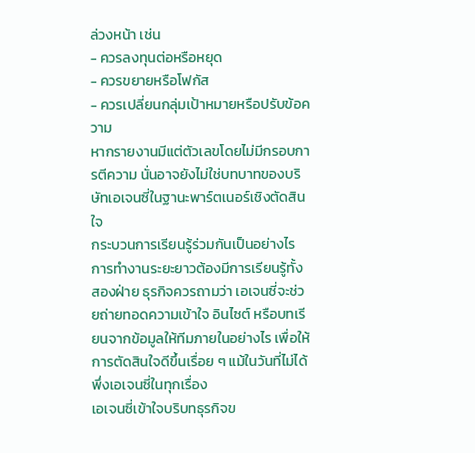ล่วงหน้า เช่น
- ควรลงทุนต่อหรือหยุด
- ควรขยายหรือโฟกัส
- ควรเปลี่ยนกลุ่มเป้าหมายหรือปรับข้อความ
หากรายงานมีแต่ตัวเลขโดยไม่มีกรอบการตีความ นั่นอาจยังไม่ใช่บทบาทของบริษัทเอเจนซี่ในฐานะพาร์ตเนอร์เชิงตัดสินใจ
กระบวนการเรียนรู้ร่วมกันเป็นอย่างไร
การทำงานระยะยาวต้องมีการเรียนรู้ทั้งสองฝ่าย ธุรกิจควรถามว่า เอเจนซี่จะช่วยถ่ายทอดความเข้าใจ อินไซต์ หรือบทเรียนจากข้อมูลให้ทีมภายในอย่างไร เพื่อให้การตัดสินใจดีขึ้นเรื่อย ๆ แม้ในวันที่ไม่ได้พึ่งเอเจนซี่ในทุกเรื่อง
เอเจนซี่เข้าใจบริบทธุรกิจข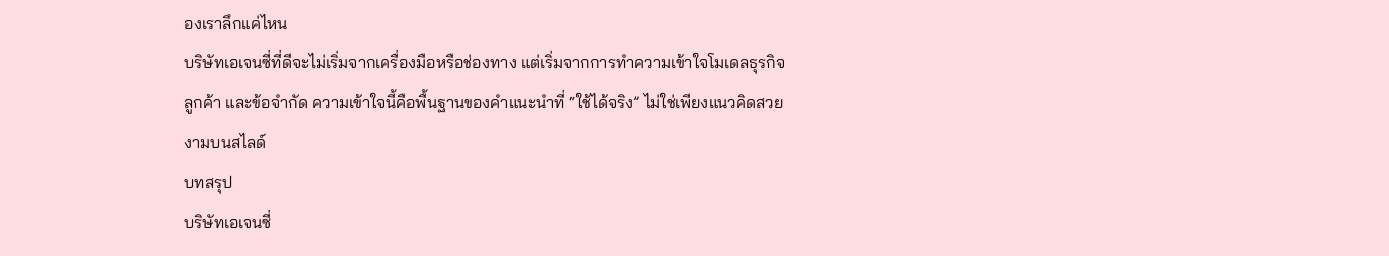องเราลึกแค่ไหน
บริษัทเอเจนซี่ที่ดีจะไม่เริ่มจากเครื่องมือหรือช่องทาง แต่เริ่มจากการทำความเข้าใจโมเดลธุรกิจ ลูกค้า และข้อจำกัด ความเข้าใจนี้คือพื้นฐานของคำแนะนำที่ “ใช้ได้จริง” ไม่ใช่เพียงแนวคิดสวยงามบนสไลด์
บทสรุป
บริษัทเอเจนซี่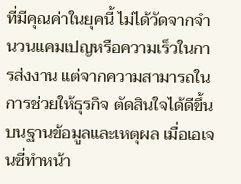ที่มีคุณค่าในยุคนี้ ไม่ได้วัดจากจำนวนแคมเปญหรือความเร็วในการส่งงาน แต่จากความสามารถในการช่วยให้ธุรกิจ ตัดสินใจได้ดีขึ้น บนฐานข้อมูลและเหตุผล เมื่อเอเจนซี่ทำหน้า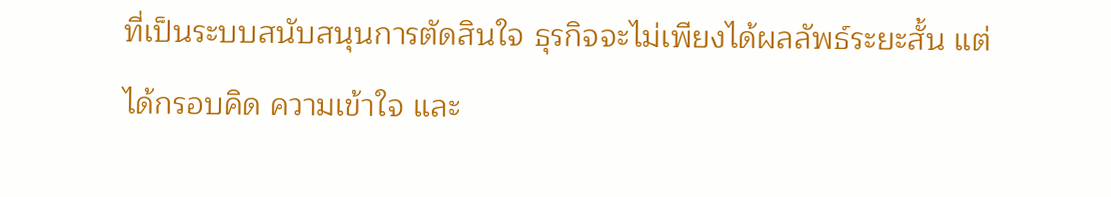ที่เป็นระบบสนับสนุนการตัดสินใจ ธุรกิจจะไม่เพียงได้ผลลัพธ์ระยะสั้น แต่ได้กรอบคิด ความเข้าใจ และ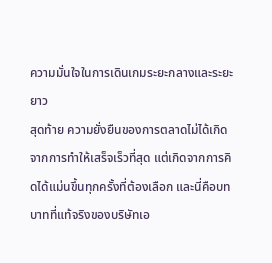ความมั่นใจในการเดินเกมระยะกลางและระยะยาว
สุดท้าย ความยั่งยืนของการตลาดไม่ได้เกิดจากการทำให้เสร็จเร็วที่สุด แต่เกิดจากการคิดได้แม่นขึ้นทุกครั้งที่ต้องเลือก และนี่คือบทบาทที่แท้จริงของบริษัทเอ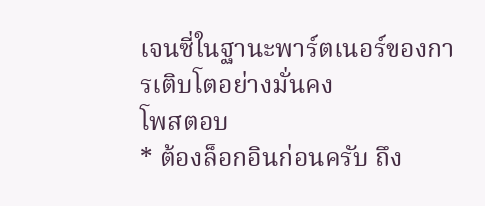เจนซี่ในฐานะพาร์ตเนอร์ของการเติบโตอย่างมั่นคง
โพสตอบ
* ต้องล็อกอินก่อนครับ ถึง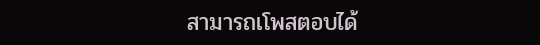สามารถเโพสตอบได้